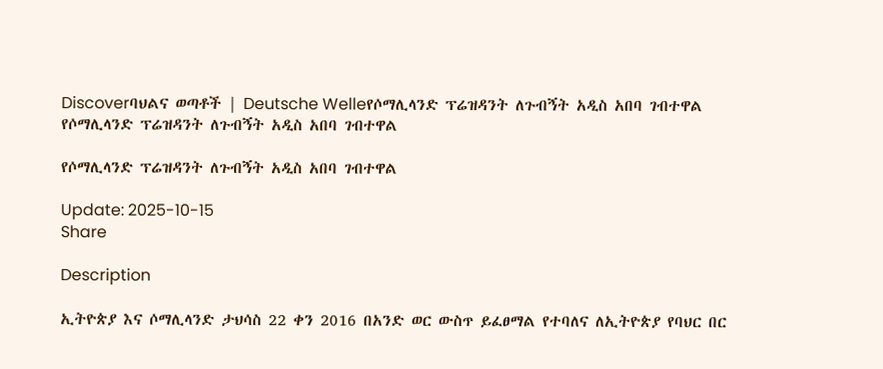Discoverባህልና ወጣቶች | Deutsche Welleየሶማሊላንድ ፕሬዝዳንት ለጉብኝት አዲስ አበባ ገብተዋል
የሶማሊላንድ ፕሬዝዳንት ለጉብኝት አዲስ አበባ ገብተዋል

የሶማሊላንድ ፕሬዝዳንት ለጉብኝት አዲስ አበባ ገብተዋል

Update: 2025-10-15
Share

Description

ኢትዮጵያ እና ሶማሊላንድ ታህሳስ 22 ቀን 2016 በአንድ ወር ውስጥ ይፈፀማል የተባለና ለኢትዮጵያ የባህር በር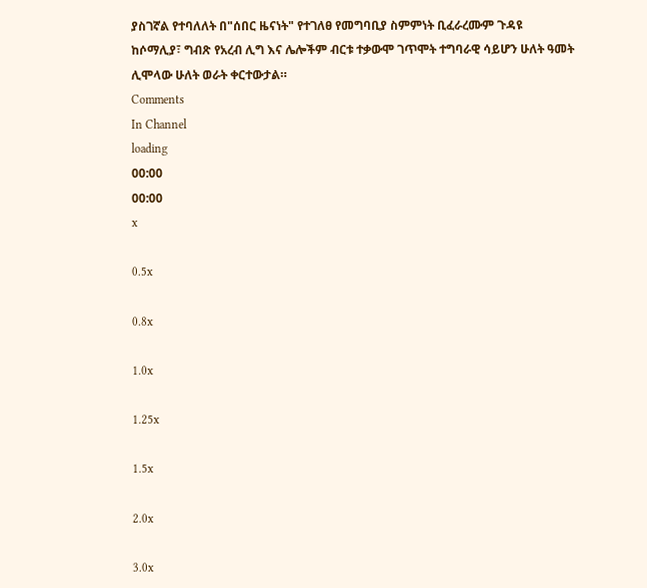ያስገኛል የተባለለት በ"ሰበር ዜናነት" የተገለፀ የመግባቢያ ስምምነት ቢፈራረሙም ጉዳዩ ከሶማሊያ፣ ግብጽ የአረብ ሊግ እና ሌሎችም ብርቱ ተቃውሞ ገጥሞት ተግባራዊ ሳይሆን ሁለት ዓመት ሊሞላው ሁለት ወራት ቀርተውታል።
Comments
In Channel
loading
00:00
00:00
x

0.5x

0.8x

1.0x

1.25x

1.5x

2.0x

3.0x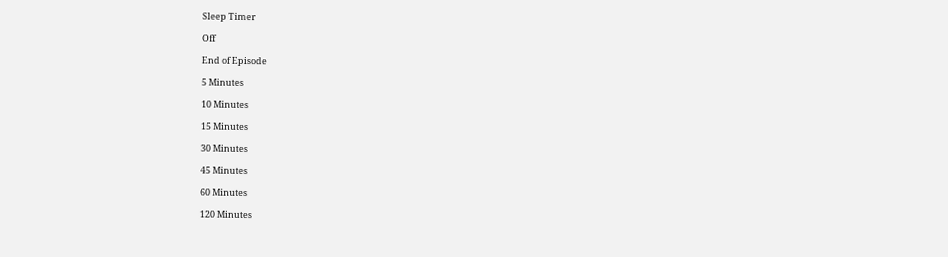Sleep Timer

Off

End of Episode

5 Minutes

10 Minutes

15 Minutes

30 Minutes

45 Minutes

60 Minutes

120 Minutes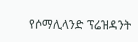የሶማሊላንድ ፕሬዝዳንት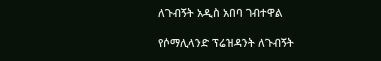ለጉብኝት አዲስ አበባ ገብተዋል

የሶማሊላንድ ፕሬዝዳንት ለጉብኝት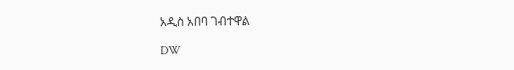አዲስ አበባ ገብተዋል

DW